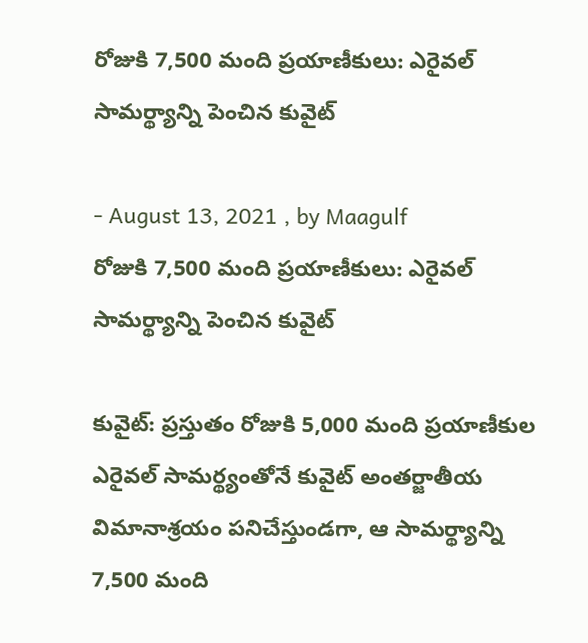రోజుకి 7,500 మంది ప్రయాణీకులు: ఎరైవల్ సామర్థ్యాన్ని పెంచిన కువైట్

- August 13, 2021 , by Maagulf
రోజుకి 7,500 మంది ప్రయాణీకులు: ఎరైవల్ సామర్థ్యాన్ని పెంచిన కువైట్

కువైట్: ప్రస్తుతం రోజుకి 5,000 మంది ప్రయాణీకుల ఎరైవల్ సామర్థ్యంతోనే కువైట్ అంతర్జాతీయ విమానాశ్రయం పనిచేస్తుండగా, ఆ సామర్థ్యాన్ని 7,500 మంది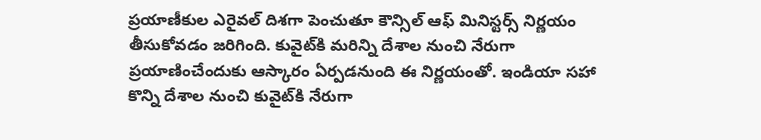ప్రయాణీకుల ఎరైవల్ దిశగా పెంచుతూ కౌన్సిల్ ఆఫ్ మినిస్టర్స్ నిర్ణయం తీసుకోవడం జరిగింది. కువైట్‌కి మరిన్ని దేశాల నుంచి నేరుగా ప్రయాణించేందుకు ఆస్కారం ఏర్పడనుంది ఈ నిర్ణయంతో. ఇండియా సహా కొన్ని దేశాల నుంచి కువైట్‌కి నేరుగా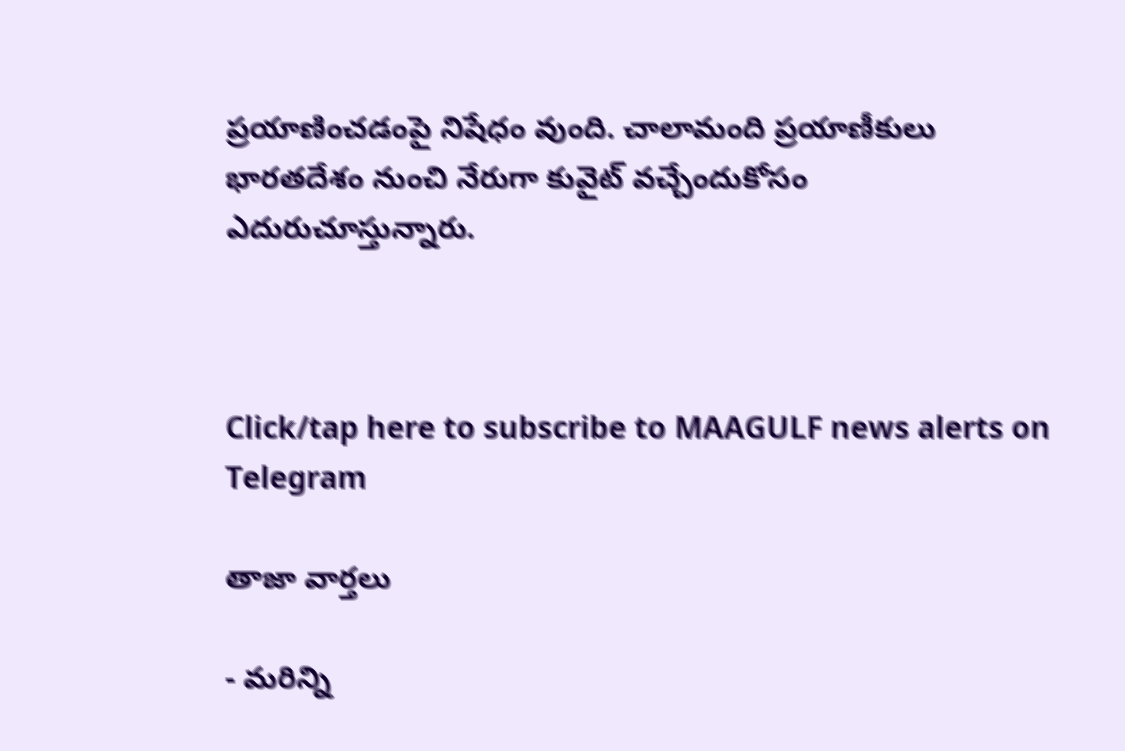ప్రయాణించడంపై నిషేధం వుంది. చాలామంది ప్రయాణీకులు భారతదేశం నుంచి నేరుగా కువైట్ వచ్చేందుకోసం ఎదురుచూస్తున్నారు.



Click/tap here to subscribe to MAAGULF news alerts on Telegram

తాజా వార్తలు

- మరిన్ని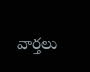వార్తలు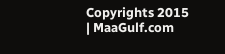Copyrights 2015 | MaaGulf.com